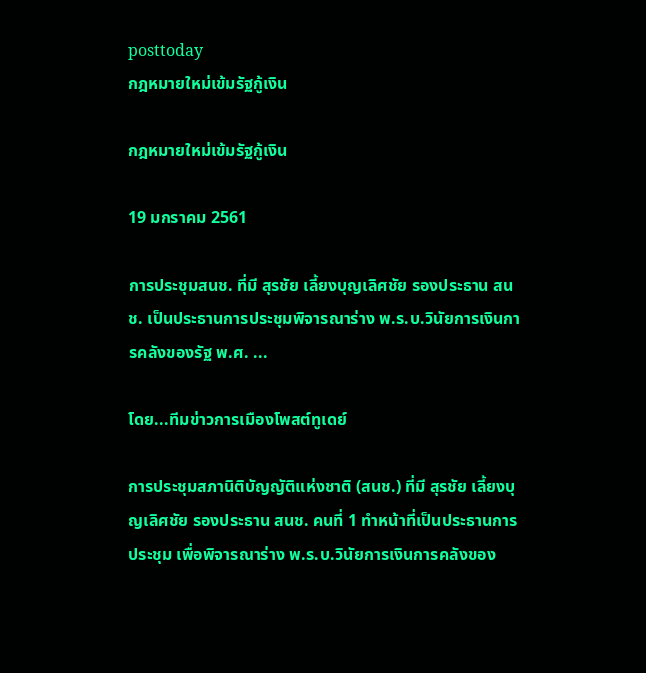posttoday
กฎหมายใหม่เข้มรัฐกู้เงิน

กฎหมายใหม่เข้มรัฐกู้เงิน

19 มกราคม 2561

การประชุมสนช. ที่มี สุรชัย เลี้ยงบุญเลิศชัย รองประธาน สนช. เป็นประธานการประชุมพิจารณาร่าง พ.ร.บ.วินัยการเงินการคลังของรัฐ พ.ศ. ...

โดย...ทีมข่าวการเมืองโพสต์ทูเดย์

การประชุมสภานิติบัญญัติแห่งชาติ (สนช.) ที่มี สุรชัย เลี้ยงบุญเลิศชัย รองประธาน สนช. คนที่ 1 ทำหน้าที่เป็นประธานการประชุม เพื่อพิจารณาร่าง พ.ร.บ.วินัยการเงินการคลังของ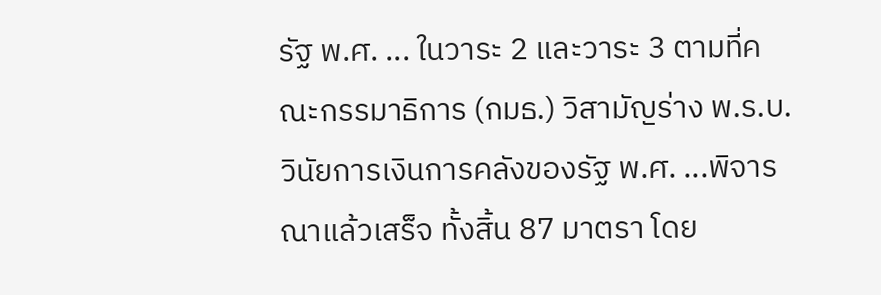รัฐ พ.ศ. ... ในวาระ 2 และวาระ 3 ตามที่คณะกรรมาธิการ (กมธ.) วิสามัญร่าง พ.ร.บ.วินัยการเงินการคลังของรัฐ พ.ศ. ...พิจารณาแล้วเสร็จ ทั้งสิ้น 87 มาตรา โดย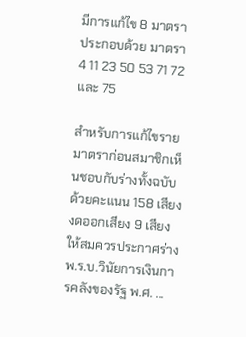มีการแก้ไข 8 มาตรา ประกอบด้วย มาตรา 4 11 23 50 53 71 72 และ 75

สำหรับการแก้ไขรายมาตราก่อนสมาชิกเห็นชอบกับร่างทั้งฉบับด้วยคะแนน 158 เสียง งดออกเสียง 9 เสียง ให้สมควรประกาศร่าง พ.ร.บ.วินัยการเงินการคลังของรัฐ พ.ศ. ...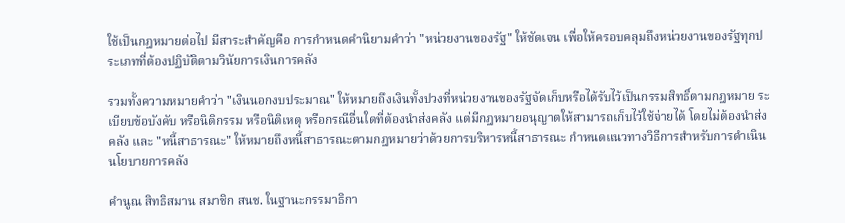ใช้เป็นกฎหมายต่อไป มีสาระสำคัญคือ การกำหนดคำนิยามคำว่า "หน่วยงานของรัฐ" ให้ชัดเจน เพื่อให้ครอบคลุมถึงหน่วยงานของรัฐทุกประเภทที่ต้องปฏิบัติตามวินัยการเงินการคลัง

รวมทั้งความหมายคำว่า "เงินนอกงบประมาณ" ให้หมายถึงเงินทั้งปวงที่หน่วยงานของรัฐจัดเก็บหรือได้รับไว้เป็นกรรมสิทธิ์ตามกฎหมาย ระเบียบข้อบังคับ หรือนิติกรรม หรือนิติเหตุ หรือกรณีอื่นใดที่ต้องนำส่งคลัง แต่มีกฎหมายอนุญาตให้สามารถเก็บไว้ใช้จ่ายได้ โดยไม่ต้องนำส่งคลัง และ "หนี้สาธารณะ" ให้หมายถึงหนี้สาธารณะตามกฎหมายว่าด้วยการบริหารหนี้สาธารณะ กำหนดแนวทางวิธีการสำหรับการดำเนินนโยบายการคลัง

คำนูณ สิทธิสมาน สมาชิก สนช. ในฐานะกรรมาธิกา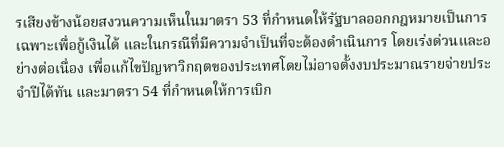รเสียงข้างน้อยสงวนความเห็นในมาตรา 53 ที่กำหนดให้รัฐบาลออกกฎหมายเป็นการเฉพาะเพื่อกู้เงินได้ และในกรณีที่มีความจำเป็นที่จะต้องดำเนินการ โดยเร่งด่วนและอย่างต่อเนื่อง เพื่อแก้ไขปัญหาวิกฤตของประเทศโดยไม่อาจตั้งงบประมาณรายจ่ายประจำปีได้ทัน และมาตรา 54 ที่กำหนดให้การเบิก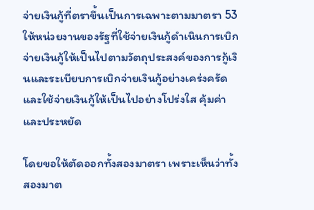จ่ายเงินกู้ที่ตราขึ้นเป็นการเฉพาะตามมาตรา 53 ให้หน่วยงานของรัฐที่ใช้จ่ายเงินกู้ดำเนินการเบิกจ่ายเงินกู้ให้เป็นไปตามวัตถุประสงค์ของการกู้เงินและระเบียบการเบิกจ่ายเงินกู้อย่างเคร่งครัด และใช้จ่ายเงินกู้ให้เป็นไปอย่างโปร่งใส คุ้มค่า และประหยัด

โดยขอให้ตัดออกทั้งสองมาตรา เพราะเห็นว่าทั้งสองมาต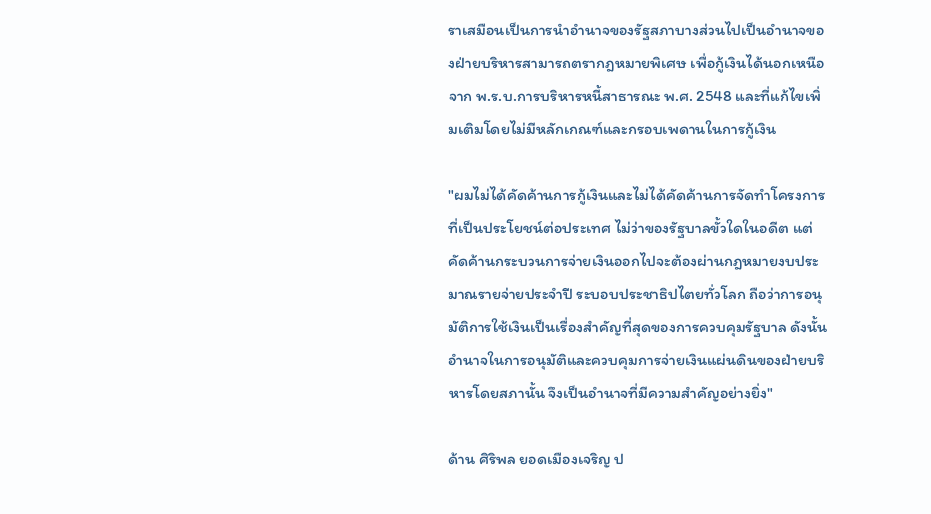ราเสมือนเป็นการนำอำนาจของรัฐสภาบางส่วนไปเป็นอำนาจของฝ่ายบริหารสามารถตรากฎหมายพิเศษ เพื่อกู้เงินได้นอกเหนือจาก พ.ร.บ.การบริหารหนี้สาธารณะ พ.ศ. 2548 และที่แก้ไขเพิ่มเติมโดยไม่มีหลักเกณฑ์และกรอบเพดานในการกู้เงิน

"ผมไม่ได้คัดค้านการกู้เงินและไม่ได้คัดค้านการจัดทำโครงการที่เป็นประโยชน์ต่อประเทศ ไม่ว่าของรัฐบาลขั้วใดในอดีต แต่คัดค้านกระบวนการจ่ายเงินออกไปจะต้องผ่านกฎหมายงบประมาณรายจ่ายประจำปี ระบอบประชาธิปไตยทั่วโลก ถือว่าการอนุมัติการใช้เงินเป็นเรื่องสำคัญที่สุดของการควบคุมรัฐบาล ดังนั้น อำนาจในการอนุมัติและควบคุมการจ่ายเงินแผ่นดินของฝ่ายบริหารโดยสภานั้น จึงเป็นอำนาจที่มีความสำคัญอย่างยิ่ง"

ด้าน ศิริพล ยอดเมืองเจริญ ป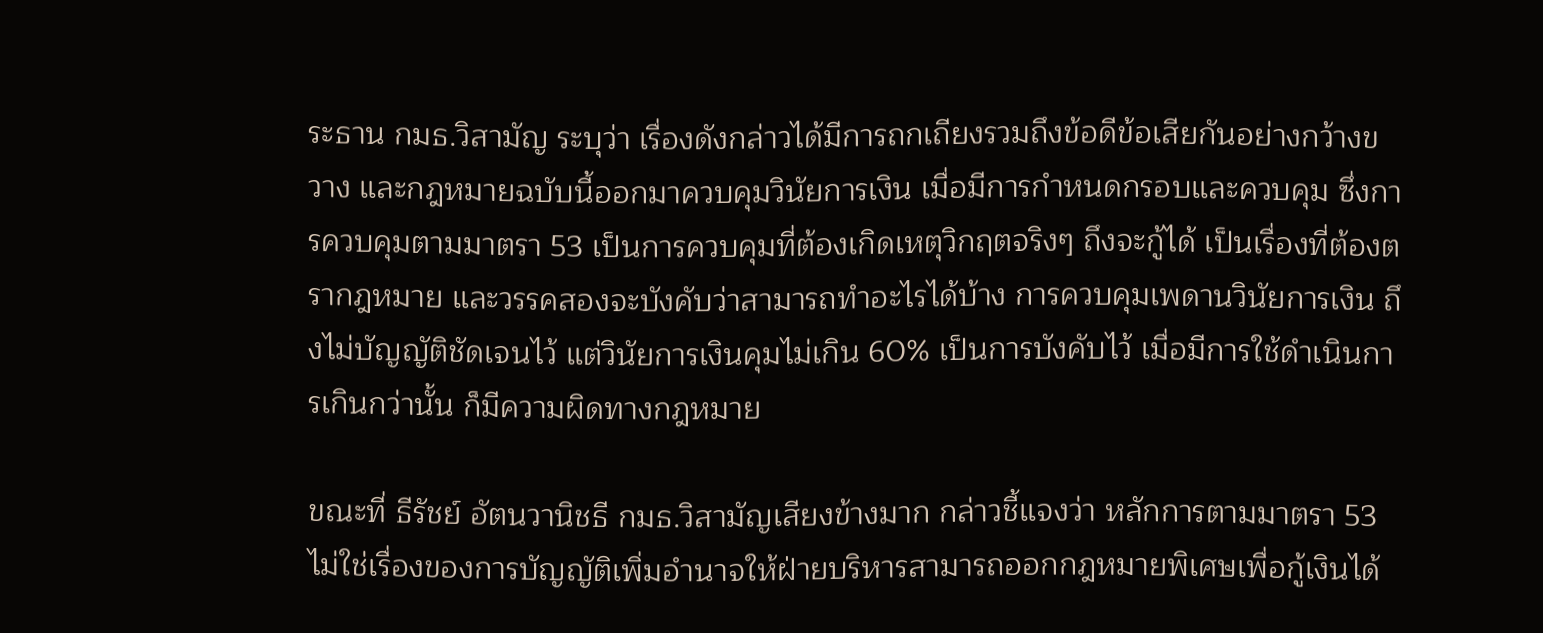ระธาน กมธ.วิสามัญ ระบุว่า เรื่องดังกล่าวได้มีการถกเถียงรวมถึงข้อดีข้อเสียกันอย่างกว้างขวาง และกฎหมายฉบับนี้ออกมาควบคุมวินัยการเงิน เมื่อมีการกำหนดกรอบและควบคุม ซึ่งการควบคุมตามมาตรา 53 เป็นการควบคุมที่ต้องเกิดเหตุวิกฤตจริงๆ ถึงจะกู้ได้ เป็นเรื่องที่ต้องตรากฎหมาย และวรรคสองจะบังคับว่าสามารถทำอะไรได้บ้าง การควบคุมเพดานวินัยการเงิน ถึงไม่บัญญัติชัดเจนไว้ แต่วินัยการเงินคุมไม่เกิน 60% เป็นการบังคับไว้ เมื่อมีการใช้ดำเนินการเกินกว่านั้น ก็มีความผิดทางกฎหมาย

ขณะที่ ธีรัชย์ อัตนวานิชธี กมธ.วิสามัญเสียงข้างมาก กล่าวชี้แจงว่า หลักการตามมาตรา 53 ไม่ใช่เรื่องของการบัญญัติเพิ่มอำนาจให้ฝ่ายบริหารสามารถออกกฎหมายพิเศษเพื่อกู้เงินได้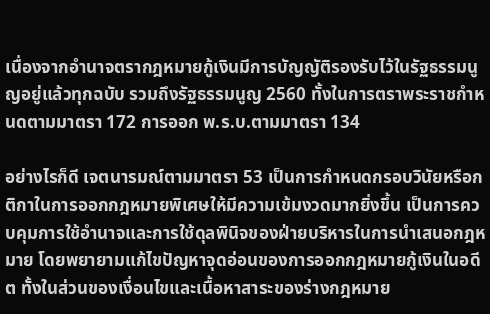เนื่องจากอำนาจตรากฎหมายกู้เงินมีการบัญญัติรองรับไว้ในรัฐธรรมนูญอยู่แล้วทุกฉบับ รวมถึงรัฐธรรมนูญ 2560 ทั้งในการตราพระราชกำหนดตามมาตรา 172 การออก พ.ร.บ.ตามมาตรา 134

อย่างไรก็ดี เจตนารมณ์ตามมาตรา 53 เป็นการกำหนดกรอบวินัยหรือกติกาในการออกกฎหมายพิเศษให้มีความเข้มงวดมากยิ่งขึ้น เป็นการควบคุมการใช้อำนาจและการใช้ดุลพินิจของฝ่ายบริหารในการนำเสนอกฎหมาย โดยพยายามแก้ไขปัญหาจุดอ่อนของการออกกฎหมายกู้เงินในอดีต ทั้งในส่วนของเงื่อนไขและเนื้อหาสาระของร่างกฎหมาย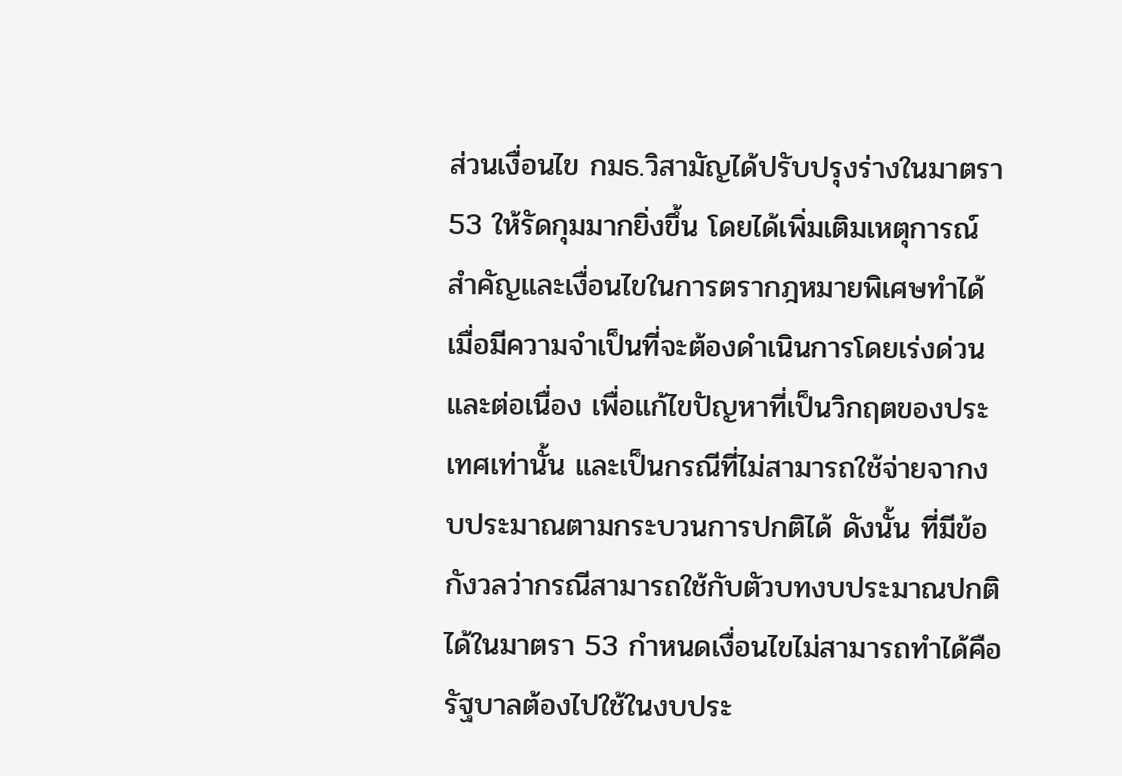ส่วนเงื่อนไข กมธ.วิสามัญได้ปรับปรุงร่างในมาตรา 53 ให้รัดกุมมากยิ่งขึ้น โดยได้เพิ่มเติมเหตุการณ์สำคัญและเงื่อนไขในการตรากฎหมายพิเศษทำได้เมื่อมีความจำเป็นที่จะต้องดำเนินการโดยเร่งด่วนและต่อเนื่อง เพื่อแก้ไขปัญหาที่เป็นวิกฤตของประเทศเท่านั้น และเป็นกรณีที่ไม่สามารถใช้จ่ายจากงบประมาณตามกระบวนการปกติได้ ดังนั้น ที่มีข้อกังวลว่ากรณีสามารถใช้กับตัวบทงบประมาณปกติได้ในมาตรา 53 กำหนดเงื่อนไขไม่สามารถทำได้คือ รัฐบาลต้องไปใช้ในงบประ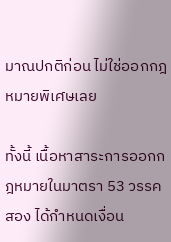มาณปกติก่อน ไม่ใช่ออกกฎหมายพิเศษเลย

ทั้งนี้ เนื้อหาสาระการออกกฎหมายในมาตรา 53 วรรคสอง ได้กำหนดเงื่อน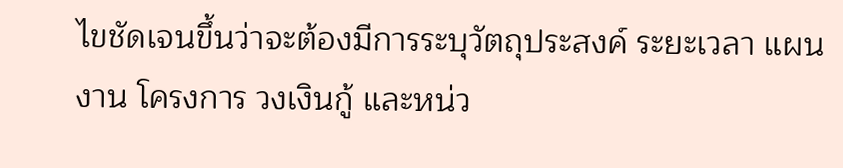ไขชัดเจนขึ้นว่าจะต้องมีการระบุวัตถุประสงค์ ระยะเวลา แผนงาน โครงการ วงเงินกู้ และหน่ว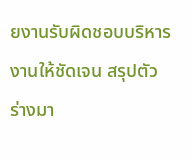ยงานรับผิดชอบบริหารงานให้ชัดเจน สรุปตัวร่างมา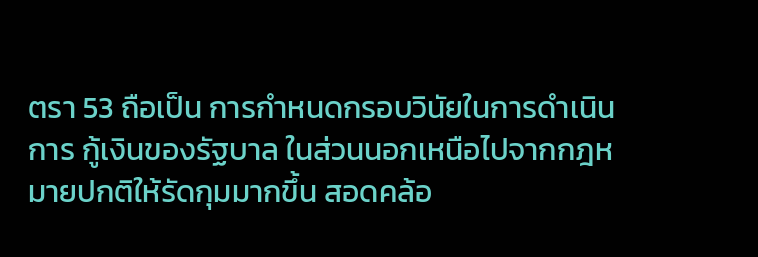ตรา 53 ถือเป็น การกำหนดกรอบวินัยในการดำเนินการ กู้เงินของรัฐบาล ในส่วนนอกเหนือไปจากกฎหมายปกติให้รัดกุมมากขึ้น สอดคล้อ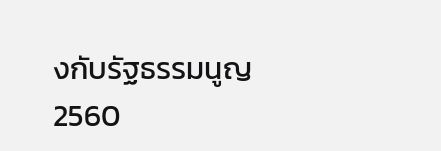งกับรัฐธรรมนูญ 2560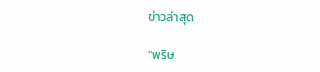ข่าวล่าสุด

“พริษ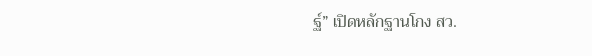ฐ์” เปิดหลักฐานโกง สว.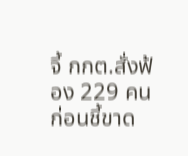จี้ กกต.สั่งฟ้อง 229 คน ก่อนชี้ขาด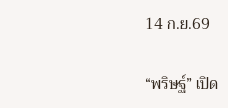14 ก.ย.69

“พริษฐ์” เปิด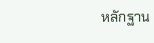หลักฐาน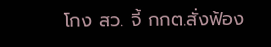โกง สว. จี้ กกต.สั่งฟ้อง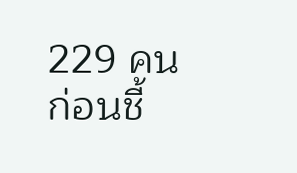229 คน ก่อนชี้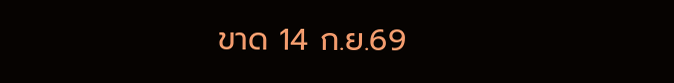ขาด 14 ก.ย.69